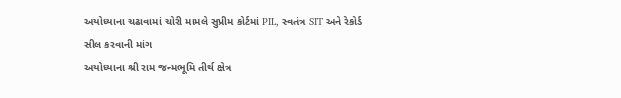અયોધ્યાના ચઢાવામાં ચોરી મામલે સુપ્રીમ કોર્ટમાં PIL, સ્વતંત્ર SIT અને રેકોર્ડ સીલ કરવાની માંગ
અયોધ્યાના શ્રી રામ જન્મભૂમિ તીર્થ ક્ષેત્ર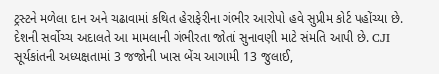ટ્રસ્ટને મળેલા દાન અને ચઢાવામાં કથિત હેરાફેરીના ગંભીર આરોપો હવે સુપ્રીમ કોર્ટ પહોંચ્યા છે. દેશની સર્વોચ્ચ અદાલતે આ મામલાની ગંભીરતા જોતાં સુનાવણી માટે સંમતિ આપી છે. CJI સૂર્યકાંતની અધ્યક્ષતામાં 3 જજોની ખાસ બેંચ આગામી 13 જુલાઈ,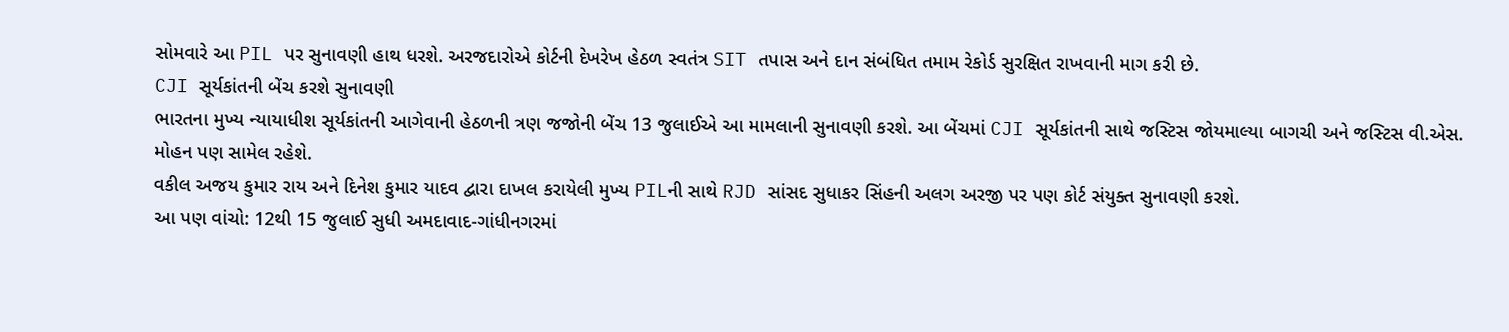સોમવારે આ PIL પર સુનાવણી હાથ ધરશે. અરજદારોએ કોર્ટની દેખરેખ હેઠળ સ્વતંત્ર SIT તપાસ અને દાન સંબંધિત તમામ રેકોર્ડ સુરક્ષિત રાખવાની માગ કરી છે.
CJI સૂર્યકાંતની બેંચ કરશે સુનાવણી
ભારતના મુખ્ય ન્યાયાધીશ સૂર્યકાંતની આગેવાની હેઠળની ત્રણ જજોની બેંચ 13 જુલાઈએ આ મામલાની સુનાવણી કરશે. આ બેંચમાં CJI સૂર્યકાંતની સાથે જસ્ટિસ જોયમાલ્યા બાગચી અને જસ્ટિસ વી.એસ. મોહન પણ સામેલ રહેશે.
વકીલ અજય કુમાર રાય અને દિનેશ કુમાર યાદવ દ્વારા દાખલ કરાયેલી મુખ્ય PILની સાથે RJD સાંસદ સુધાકર સિંહની અલગ અરજી પર પણ કોર્ટ સંયુક્ત સુનાવણી કરશે.
આ પણ વાંચો: 12થી 15 જુલાઈ સુધી અમદાવાદ-ગાંધીનગરમાં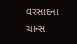વરસાદના ચાન્સ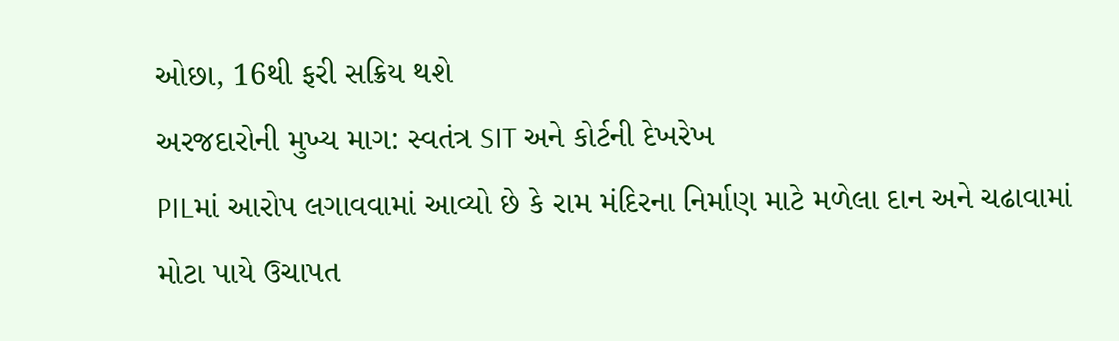ઓછા, 16થી ફરી સક્રિય થશે
અરજદારોની મુખ્ય માગ: સ્વતંત્ર SIT અને કોર્ટની દેખરેખ
PILમાં આરોપ લગાવવામાં આવ્યો છે કે રામ મંદિરના નિર્માણ માટે મળેલા દાન અને ચઢાવામાં મોટા પાયે ઉચાપત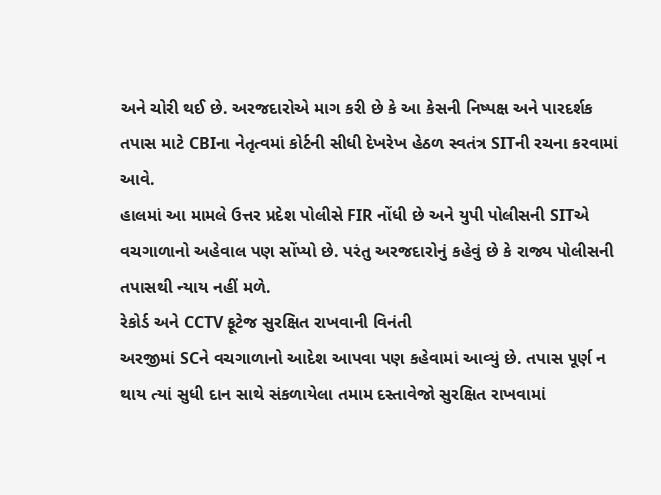અને ચોરી થઈ છે. અરજદારોએ માગ કરી છે કે આ કેસની નિષ્પક્ષ અને પારદર્શક તપાસ માટે CBIના નેતૃત્વમાં કોર્ટની સીધી દેખરેખ હેઠળ સ્વતંત્ર SITની રચના કરવામાં આવે.
હાલમાં આ મામલે ઉત્તર પ્રદેશ પોલીસે FIR નોંધી છે અને યુપી પોલીસની SITએ વચગાળાનો અહેવાલ પણ સોંપ્યો છે. પરંતુ અરજદારોનું કહેવું છે કે રાજ્ય પોલીસની તપાસથી ન્યાય નહીં મળે.
રેકોર્ડ અને CCTV ફૂટેજ સુરક્ષિત રાખવાની વિનંતી
અરજીમાં SCને વચગાળાનો આદેશ આપવા પણ કહેવામાં આવ્યું છે. તપાસ પૂર્ણ ન થાય ત્યાં સુધી દાન સાથે સંકળાયેલા તમામ દસ્તાવેજો સુરક્ષિત રાખવામાં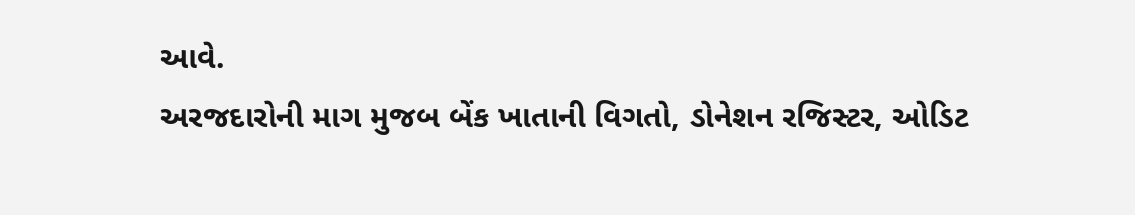આવે.
અરજદારોની માગ મુજબ બેંક ખાતાની વિગતો, ડોનેશન રજિસ્ટર, ઓડિટ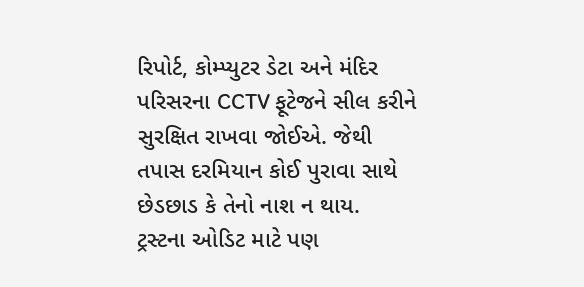રિપોર્ટ, કોમ્પ્યુટર ડેટા અને મંદિર પરિસરના CCTV ફૂટેજને સીલ કરીને સુરક્ષિત રાખવા જોઈએ. જેથી તપાસ દરમિયાન કોઈ પુરાવા સાથે છેડછાડ કે તેનો નાશ ન થાય.
ટ્રસ્ટના ઓડિટ માટે પણ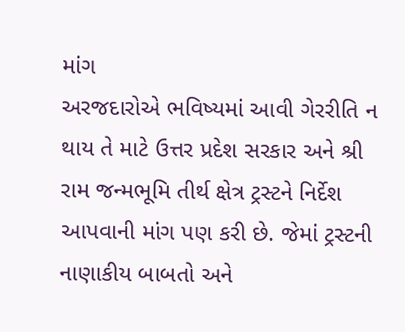માંગ
અરજદારોએ ભવિષ્યમાં આવી ગેરરીતિ ન થાય તે માટે ઉત્તર પ્રદેશ સરકાર અને શ્રી રામ જન્મભૂમિ તીર્થ ક્ષેત્ર ટ્રસ્ટને નિર્દેશ આપવાની માંગ પણ કરી છે. જેમાં ટ્રસ્ટની નાણાકીય બાબતો અને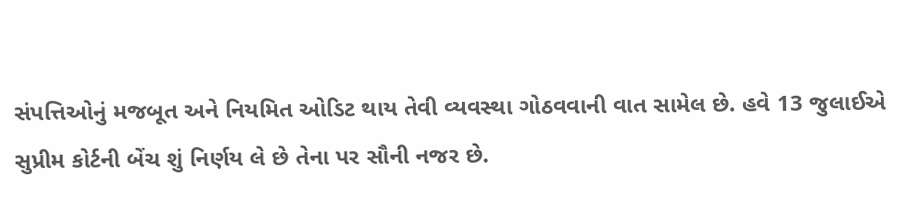સંપત્તિઓનું મજબૂત અને નિયમિત ઓડિટ થાય તેવી વ્યવસ્થા ગોઠવવાની વાત સામેલ છે. હવે 13 જુલાઈએ સુપ્રીમ કોર્ટની બેંચ શું નિર્ણય લે છે તેના પર સૌની નજર છે.